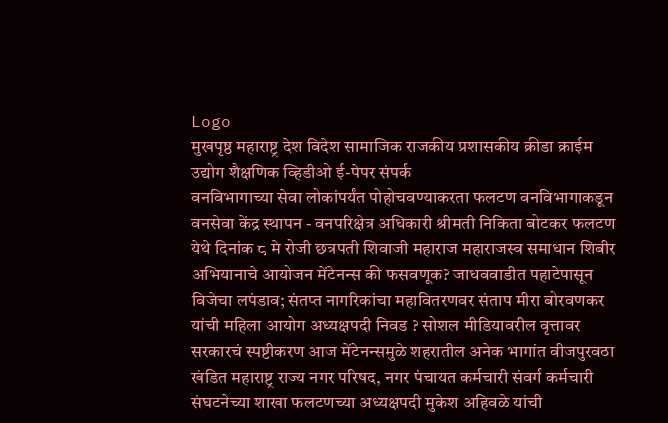Logo
मुखपृष्ठ महाराष्ट्र देश विदेश सामाजिक राजकीय प्रशासकीय क्रीडा क्राईम उद्योग शैक्षणिक व्हिडीओ ई-पेपर संपर्क
वनविभागाच्या सेवा लोकांपर्यंत पोहोचवण्याकरता फलटण वनविभागाकडून वनसेवा केंद्र स्थापन - वनपरिक्षेत्र अधिकारी श्रीमती निकिता बोटकर फलटण येथे दिनांक ८ मे रोजी छत्रपती शिवाजी महाराज महाराजस्व समाधान शिबीर अभियानाचे आयोजन मेंटेनन्स की फसवणूक? जाधववाडीत पहाटेपासून विजेचा लपंडाव; संतप्त नागरिकांचा महावितरणवर संताप मीरा बोरवणकर यांची महिला आयोग अध्यक्षपदी निवड ? सोशल मीडियावरील वृत्तावर सरकारचं स्पष्टीकरण आज मेंटेनन्समुळे शहरातील अनेक भागांत वीजपुरवठा खंडित महाराष्ट्र राज्य नगर परिषद, नगर पंचायत कर्मचारी संवर्ग कर्मचारी संघटनेच्या शाखा फलटणच्या अध्यक्षपदी मुकेश अहिवळे यांची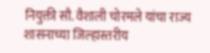नियुक्ती सौ. वैशाली चोरमले यांचा राज्य शासनाच्या जिल्हास्तरीय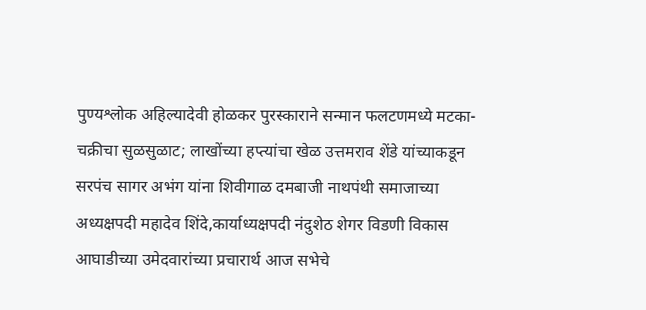पुण्यश्लोक अहिल्यादेवी होळकर पुरस्काराने सन्मान फलटणमध्ये मटका-चक्रीचा सुळसुळाट; लाखोंच्या हप्त्यांचा खेळ उत्तमराव शेंडे यांच्याकडून सरपंच सागर अभंग यांना शिवीगाळ दमबाजी नाथपंथी समाजाच्या अध्यक्षपदी महादेव शिंदे,कार्याध्यक्षपदी नंदुशेठ शेगर विडणी विकास आघाडीच्या उमेदवारांच्या प्रचारार्थ आज सभेचे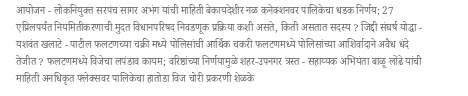आयोजन - लोकनियुक्त सरपंच सागर अभंग यांची माहिती बेकायदेशीर नळ कनेक्शनवर पालिकेचा धडक निर्णय; 27 एप्रिलपर्यंत नियमितीकरणाची मुदत विधानपरिषद निवडणूक प्रक्रिया कशी असते, किती असतात सदस्य ? जिद्दी संघर्ष योद्धा - यशवंत खलाटे - पाटील फलटणच्या चक्री मध्ये पोलिसांची आर्थिक चकरी फलटणमध्ये पोलिसांच्या आशिर्वादाने अवैध धंदे तेजीत ? फलटणमध्ये विजेचा लपंडाव कायम; वरिष्ठांच्या निर्णयामुळे शहर-उपनगर त्रस्त - सहाय्यक अभियंता बाळू लोंढे यांची माहिती अनधिकृत फ्लेक्सवर पालिकेचा हातोडा विज चोरी प्रकरणी शेळके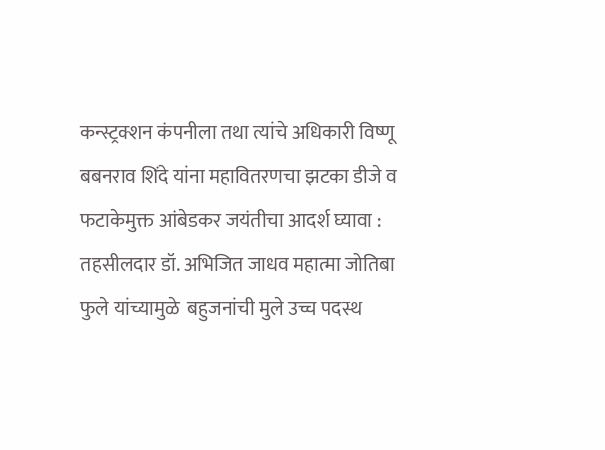कन्स्ट्रक्शन कंपनीला तथा त्यांचे अधिकारी विष्णू बबनराव शिंदे यांना महावितरणचा झटका डीजे व फटाकेमुक्त आंबेडकर जयंतीचा आदर्श घ्यावा : तहसीलदार डॉ. अभिजित जाधव महात्मा जोतिबा फुले यांच्यामुळे  बहुजनांची मुले उच्च पदस्थ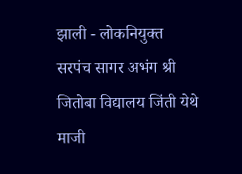झाली - लोकनियुक्त सरपंच सागर अभंग श्री जितोबा विद्यालय जिंती येथे माजी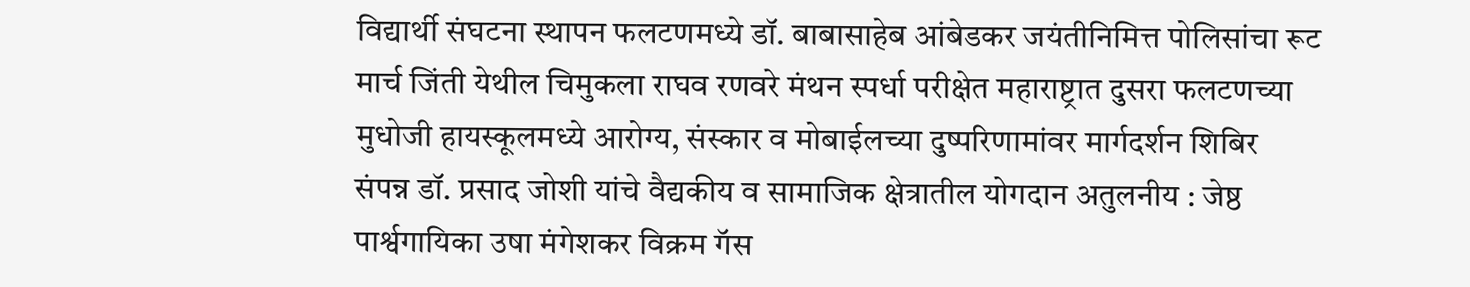विद्यार्थी संघटना स्थापन फलटणमध्ये डॉ. बाबासाहेब आंबेडकर जयंतीनिमित्त पोलिसांचा रूट मार्च जिंती येथील चिमुकला राघव रणवरे मंथन स्पर्धा परीक्षेत महाराष्ट्रात दुसरा फलटणच्या मुधोजी हायस्कूलमध्ये आरोग्य, संस्कार व मोबाईलच्या दुष्परिणामांवर मार्गदर्शन शिबिर संपन्न डॉ. प्रसाद जोशी यांचे वैद्यकीय व सामाजिक क्षेत्रातील योगदान अतुलनीय : जेष्ठ पार्श्वगायिका उषा मंगेशकर विक्रम गॅस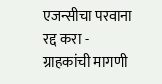एजन्सीचा परवाना रद्द करा - ग्राहकांची मागणी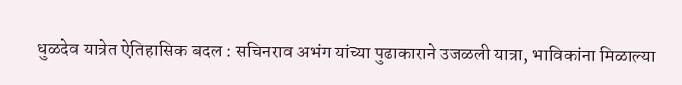धुळदेव यात्रेत ऐतिहासिक बदल : सचिनराव अभंग यांच्या पुढाकाराने उजळली यात्रा, भाविकांना मिळाल्या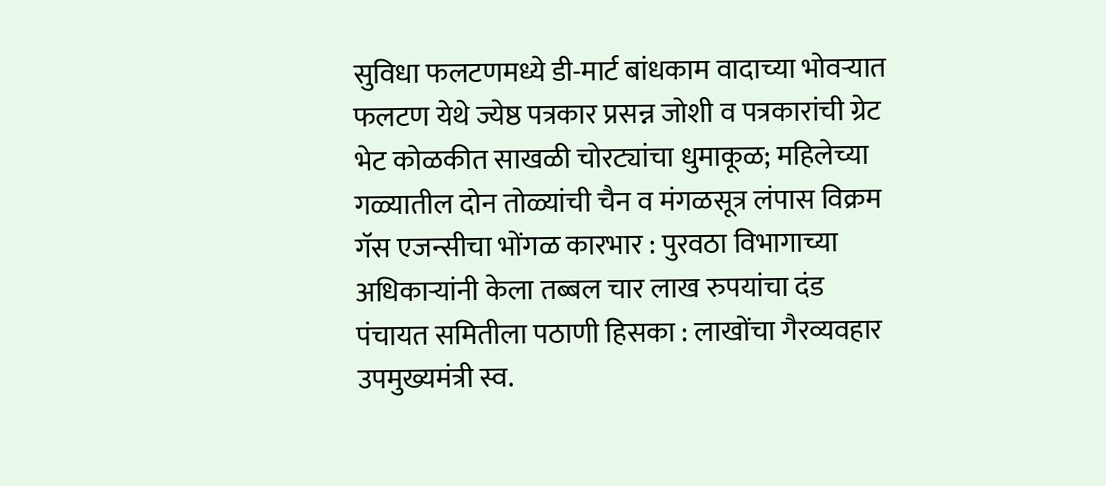सुविधा फलटणमध्ये डी-मार्ट बांधकाम वादाच्या भोवऱ्यात फलटण येथे ज्येष्ठ पत्रकार प्रसन्न जोशी व पत्रकारांची ग्रेट भेट कोळकीत साखळी चोरट्यांचा धुमाकूळ; महिलेच्या गळ्यातील दोन तोळ्यांची चैन व मंगळसूत्र लंपास विक्रम गॅस एजन्सीचा भोंगळ कारभार : पुरवठा विभागाच्या अधिकाऱ्यांनी केला तब्बल चार लाख रुपयांचा दंड पंचायत समितीला पठाणी हिसका : लाखोंचा गैरव्यवहार उपमुख्यमंत्री स्व.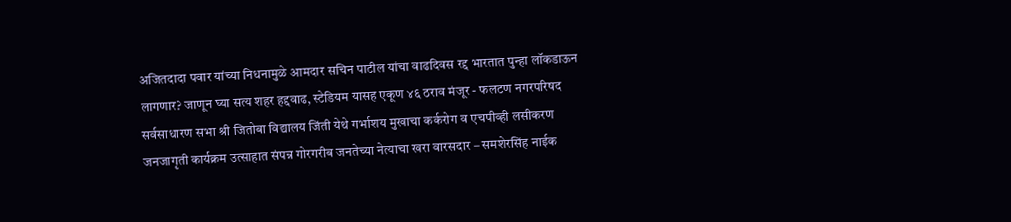अजितदादा पवार यांच्या निधनामुळे आमदार सचिन पाटील यांचा वाढदिवस रद्द भारतात पुन्हा लॉकडाऊन लागणार? जाणून घ्या सत्य शहर हद्दवाढ, स्टेडियम यासह एकूण ४६ ठराव मंजूर - फलटण नगरपरिषद सर्वसाधारण सभा श्री जितोबा विद्यालय जिंती येथे गर्भाशय मुखाचा कर्करोग व एचपीव्ही लसीकरण जनजागृती कार्यक्रम उत्साहात संपन्न गोरगरीब जनतेच्या नेत्याचा खरा वारसदार – समशेरसिंह नाईक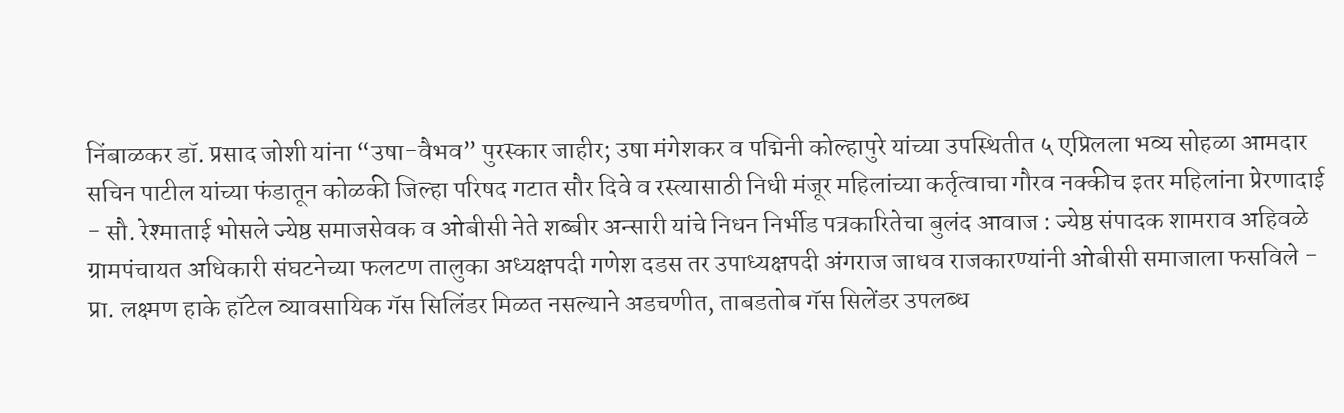निंबाळकर डॉ. प्रसाद जोशी यांना “उषा-वैभव” पुरस्कार जाहीर; उषा मंगेशकर व पद्मिनी कोल्हापुरे यांच्या उपस्थितीत ५ एप्रिलला भव्य सोहळा आमदार सचिन पाटील यांच्या फंडातून कोळकी जिल्हा परिषद गटात सौर दिवे व रस्त्यासाठी निधी मंजूर महिलांच्या कर्तृत्वाचा गौरव नक्कीच इतर महिलांना प्रेरणादाई - सौ. रेश्माताई भोसले ज्येष्ठ समाजसेवक व ओबीसी नेते शब्बीर अन्सारी यांचे निधन निर्भीड पत्रकारितेचा बुलंद आवाज : ज्येष्ठ संपादक शामराव अहिवळे ग्रामपंचायत अधिकारी संघटनेच्या फलटण तालुका अध्यक्षपदी गणेश दडस तर उपाध्यक्षपदी अंगराज जाधव राजकारण्यांनी ओबीसी समाजाला फसविले - प्रा. लक्ष्मण हाके हॉटेल व्यावसायिक गॅस सिलिंडर मिळत नसल्याने अडचणीत, ताबडतोब गॅस सिलेंडर उपलब्ध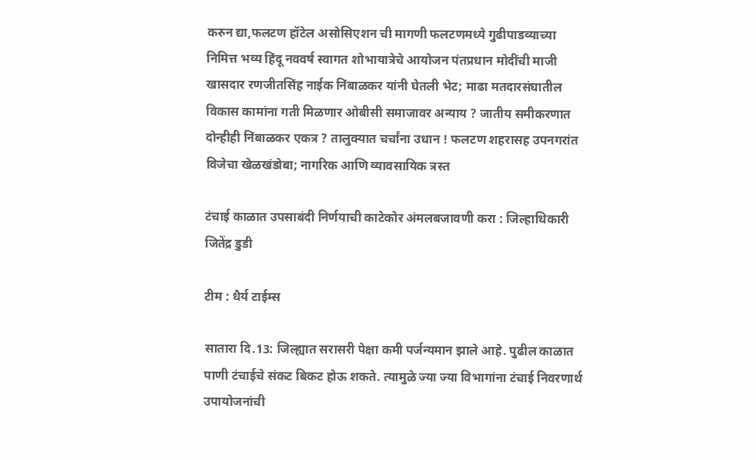करुन द्या,फलटण हॉटेल असोसिएशन ची मागणी फलटणमध्ये गुढीपाडव्याच्या निमित्त भव्य हिंदू नववर्ष स्वागत शोभायात्रेचे आयोजन पंतप्रधान मोदींची माजी खासदार रणजीतसिंह नाईक निंबाळकर यांनी घेतली भेट; माढा मतदारसंघातील विकास कामांना गती मिळणार ओबीसी समाजावर अन्याय ? जातीय समीकरणात दोन्हीही निंबाळकर एकत्र ? तालुक्यात चर्चांना उधान ! फलटण शहरासह उपनगरांत विजेचा खेळखंडोबा; नागरिक आणि व्यावसायिक त्रस्त

टंचाई काळात उपसाबंदी निर्णयाची काटेकोर अंमलबजावणी करा : जिल्हाधिकारी जितेंद्र डुडी

टीम : धैर्य टाईम्स

सातारा दि.13: जिल्ह्यात सरासरी पेक्षा कमी पर्जन्यमान झाले आहे. पुढील काळात पाणी टंचाईचे संकट बिकट होऊ शकते. त्यामुळे ज्या ज्या विभागांना टंचाई निवरणार्थ उपायोजनांची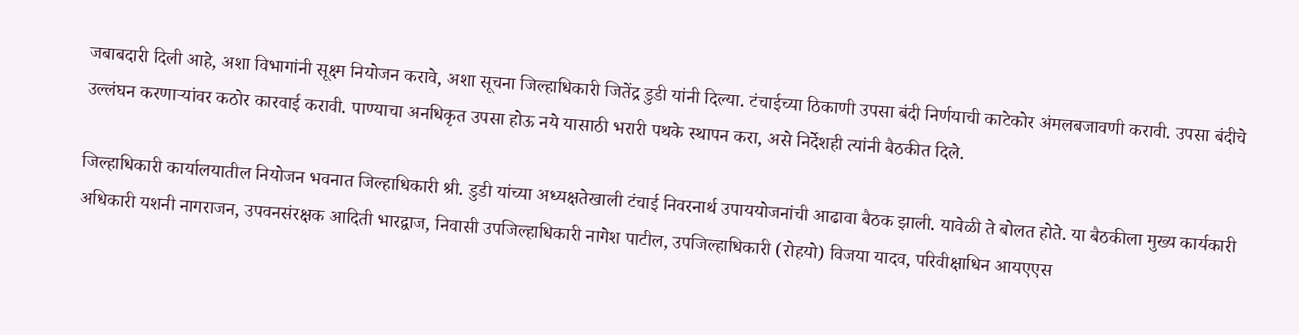जबाबदारी दिली आहे, अशा विभागांनी सूक्ष्म नियोजन करावे, अशा सूचना जिल्हाधिकारी जितेंद्र डुडी यांनी दिल्या. टंचाईच्या ठिकाणी उपसा बंदी निर्णयाची काटेकोर अंमलबजावणी करावी. उपसा बंदीचे उल्लंघन करणाऱ्यांवर कठोर कारवाई करावी. पाण्याचा अनधिकृत उपसा होऊ नये यासाठी भरारी पथके स्थापन करा, असे निर्देशही त्यांनी बैठकीत दिले.

जिल्हाधिकारी कार्यालयातील नियोजन भवनात जिल्हाधिकारी श्री. डुडी यांच्या अध्यक्षतेखाली टंचाई निवरनार्थ उपाययोजनांची आढावा बैठक झाली. यावेळी ते बोलत होते. या बैठकीला मुख्य कार्यकारी अधिकारी यशनी नागराजन, उपवनसंरक्षक आदिती भारद्वाज, निवासी उपजिल्हाधिकारी नागेश पाटील, उपजिल्हाधिकारी (रोहयो) विजया यादव, परिवीक्षाधिन आयएएस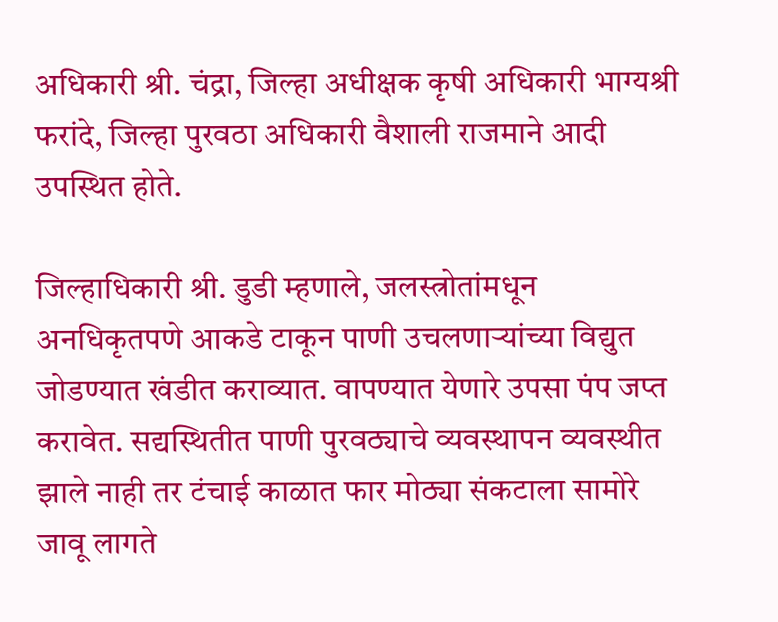अधिकारी श्री. चंद्रा, जिल्हा अधीक्षक कृषी अधिकारी भाग्यश्री फरांदे, जिल्हा पुरवठा अधिकारी वैशाली राजमाने आदी उपस्थित होते.

जिल्हाधिकारी श्री. डुडी म्हणाले, जलस्त्रोतांमधून अनधिकृतपणे आकडे टाकून पाणी उचलणाऱ्यांच्या विद्युत जोडण्यात खंडीत कराव्यात. वापण्यात येणारे उपसा पंप जप्त करावेत. सद्यस्थितीत पाणी पुरवठ्याचे व्यवस्थापन व्यवस्थीत झाले नाही तर टंचाई काळात फार मोठ्या संकटाला सामोरे जावू लागते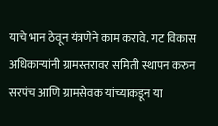याचे भान ठेवून यंत्रणेने काम करावे. गट विकास अधिकाऱ्यांनी ग्रामस्तरावर समिती स्थापन करुन सरपंच आणि ग्रामसेवक यांच्याकडून या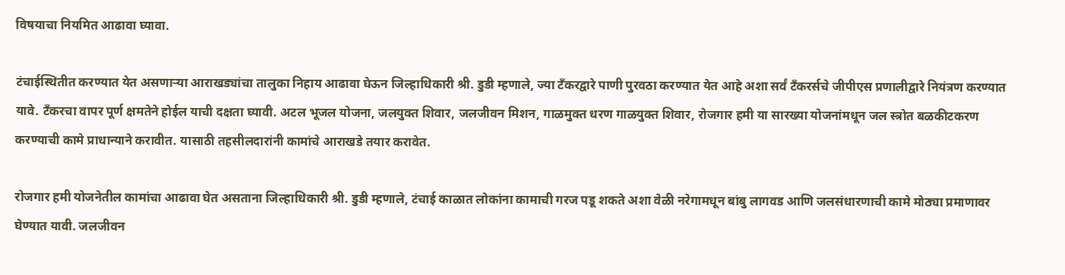विषयाचा नियमित आढावा घ्यावा.

टंचाईस्थितीत करण्यात येत असणाऱ्या आराखड्यांचा तालुका निहाय आढावा घेऊन जिल्हाधिकारी श्री. डुडी म्हणाले, ज्या टँकरद्वारे पाणी पुरवठा करण्यात येत आहे अशा सर्वं टँकरर्सचे जीपीएस प्रणालीद्वारे नियंत्रण करण्यात यावे. टँकरचा वापर पूर्ण क्षमतेने होईल याची दक्षता घ्यावी. अटल भूजल योजना, जलयुक्त शिवार, जलजीवन मिशन, गाळमुक्त धरण गाळयुक्त शिवार, रोजगार हमी या सारख्या योजनांमधून जल स्त्रोत बळकीटकरण करण्याची कामे प्राधान्याने करावीत. यासाठी तहसीलदारांनी कामांचे आराखडे तयार करावेत.

रोजगार हमी योजनेतील कामांचा आढावा घेत असताना जिल्हाधिकारी श्री. डुडी म्हणाले, टंचाई काळात लोकांना कामाची गरज पडू शकते अशा वेळी नरेगामधून बांबु लागवड आणि जलसंधारणाची कामे मोठ्या प्रमाणावर घेण्यात यावी. जलजीवन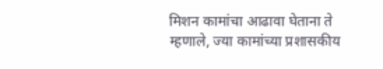मिशन कामांचा आढावा घेताना ते म्हणाले, ज्या कामांच्या प्रशासकीय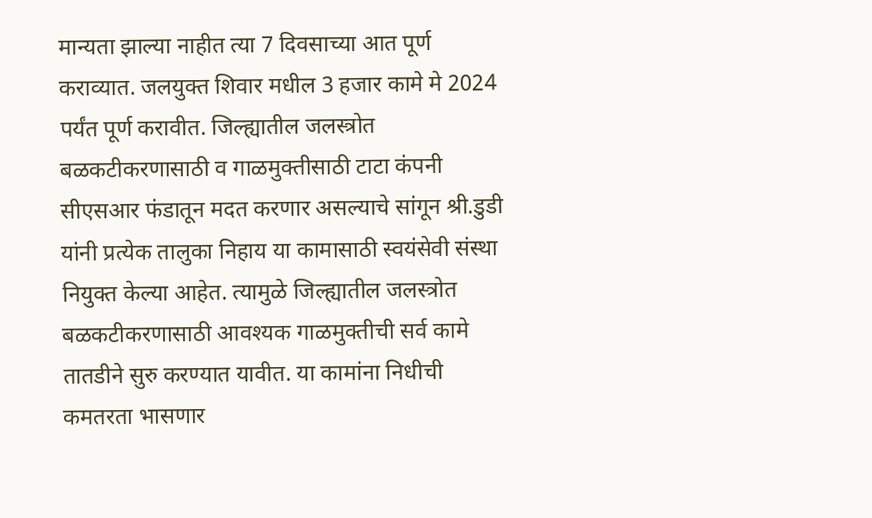मान्यता झाल्या नाहीत त्या 7 दिवसाच्या आत पूर्ण कराव्यात. जलयुक्त शिवार मधील 3 हजार कामे मे 2024 पर्यंत पूर्ण करावीत. जिल्ह्यातील जलस्त्रोत बळकटीकरणासाठी व गाळमुक्तीसाठी टाटा कंपनी सीएसआर फंडातून मदत करणार असल्याचे सांगून श्री.डुडी यांनी प्रत्येक तालुका निहाय या कामासाठी स्वयंसेवी संस्था नियुक्त केल्या आहेत. त्यामुळे जिल्ह्यातील जलस्त्रोत बळकटीकरणासाठी आवश्यक गाळमुक्तीची सर्व कामे तातडीने सुरु करण्यात यावीत. या कामांना निधीची कमतरता भासणार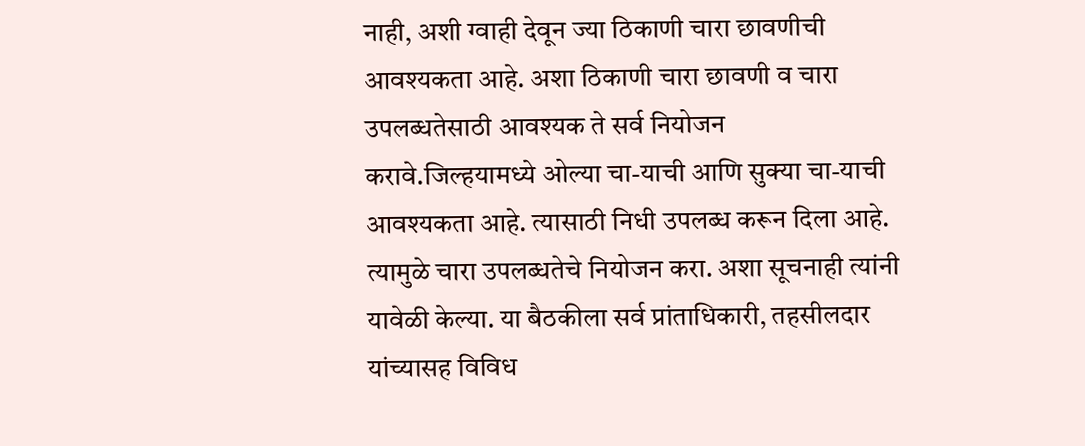नाही, अशी ग्वाही देवून ज्या ठिकाणी चारा छावणीची आवश्यकता आहे. अशा ठिकाणी चारा छावणी व चारा उपलब्धतेसाठी आवश्यक ते सर्व नियोजन करावे.जिल्हयामध्ये ओल्या चा-याची आणि सुक्या चा-याची आवश्यकता आहे. त्यासाठी निधी उपलब्ध करून दिला आहे. त्यामुळे चारा उपलब्धतेचे नियोजन करा. अशा सूचनाही त्यांनी यावेळी केल्या. या बैठकीला सर्व प्रांताधिकारी, तहसीलदार यांच्यासह विविध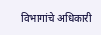विभागांचे अधिकारी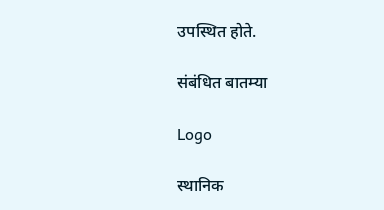उपस्थित होते.

संबंधित बातम्या

Logo

स्थानिक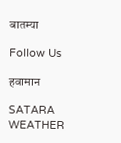बातम्या

Follow Us

हवामान

SATARA WEATHER